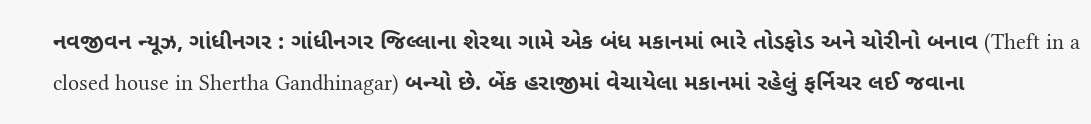નવજીવન ન્યૂઝ, ગાંધીનગર : ગાંધીનગર જિલ્લાના શેરથા ગામે એક બંધ મકાનમાં ભારે તોડફોડ અને ચોરીનો બનાવ (Theft in a closed house in Shertha Gandhinagar) બન્યો છે. બેંક હરાજીમાં વેચાયેલા મકાનમાં રહેલું ફર્નિચર લઈ જવાના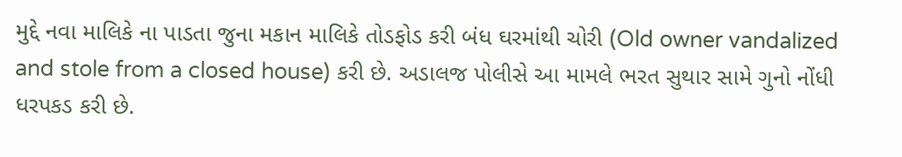મુદ્દે નવા માલિકે ના પાડતા જુના મકાન માલિકે તોડફોડ કરી બંધ ઘરમાંથી ચોરી (Old owner vandalized and stole from a closed house) કરી છે. અડાલજ પોલીસે આ મામલે ભરત સુથાર સામે ગુનો નોંધી ધરપકડ કરી છે.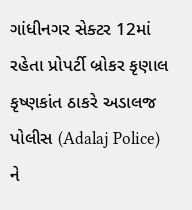ગાંધીનગર સેક્ટર 12માં રહેતા પ્રોપર્ટી બ્રોકર કૃણાલ કૃષ્ણકાંત ઠાકરે અડાલજ પોલીસ (Adalaj Police) ને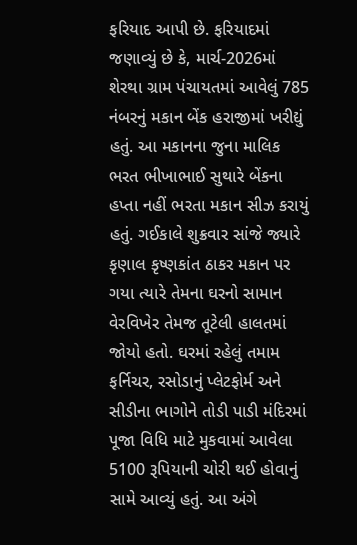ફરિયાદ આપી છે. ફરિયાદમાં જણાવ્યું છે કે, માર્ચ-2026માં શેરથા ગ્રામ પંચાયતમાં આવેલું 785 નંબરનું મકાન બેંક હરાજીમાં ખરીદ્યું હતું. આ મકાનના જુના માલિક ભરત ભીખાભાઈ સુથારે બેંકના હપ્તા નહીં ભરતા મકાન સીઝ કરાયું હતું. ગઈકાલે શુક્રવાર સાંજે જ્યારે કૃણાલ કૃષ્ણકાંત ઠાકર મકાન પર ગયા ત્યારે તેમના ઘરનો સામાન વેરવિખેર તેમજ તૂટેલી હાલતમાં જોયો હતો. ઘરમાં રહેલું તમામ ફર્નિચર, રસોડાનું પ્લેટફોર્મ અને સીડીના ભાગોને તોડી પાડી મંદિરમાં પૂજા વિધિ માટે મુકવામાં આવેલા 5100 રૂપિયાની ચોરી થઈ હોવાનું સામે આવ્યું હતું. આ અંગે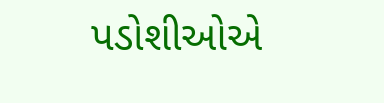પડોશીઓએ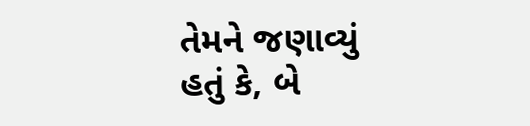તેમને જણાવ્યું હતું કે, બે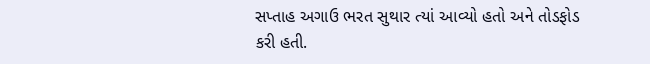સપ્તાહ અગાઉ ભરત સુથાર ત્યાં આવ્યો હતો અને તોડફોડ કરી હતી.